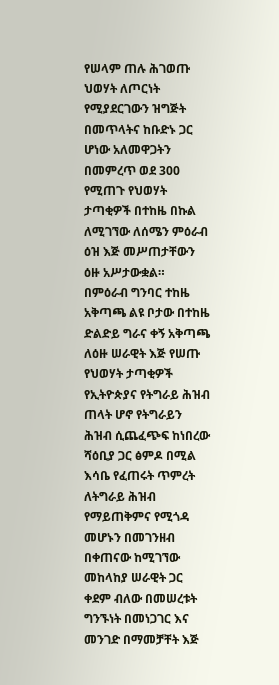የሠላም ጠሉ ሕገወጡ ህወሃት ለጦርነት የሚያደርገውን ዝግጅት በመጥላትና ከቡድኑ ጋር ሆነው አለመዋጋትን በመምረጥ ወደ 300 የሚጠጉ የህወሃት ታጣቂዎች በተከዜ በኩል ለሚገኘው ለሰሜን ምዕራብ ዕዝ እጅ መሥጠታቸውን ዕዙ አሥታውቋል።
በምዕራብ ግንባር ተከዜ አቅጣጫ ልዩ ቦታው በተከዜ ድልድይ ግራና ቀኝ አቅጣጫ ለዕዙ ሠራዊት እጅ የሠጡ የህወሃት ታጣቂዎች የኢትዮጵያና የትግራይ ሕዝብ ጠላት ሆኖ የትግራይን ሕዝብ ሲጨፈጭፍ ከነበረው ሻዕቢያ ጋር ፅምዶ በሚል እሳቤ የፈጠሩት ጥምረት ለትግራይ ሕዝብ የማይጠቅምና የሚጎዳ መሆኑን በመገንዘብ በቀጠናው ከሚገኘው መከላከያ ሠራዊት ጋር ቀደም ብለው በመሠረቱት ግንኙነት በመነጋገር እና መንገድ በማመቻቸት እጅ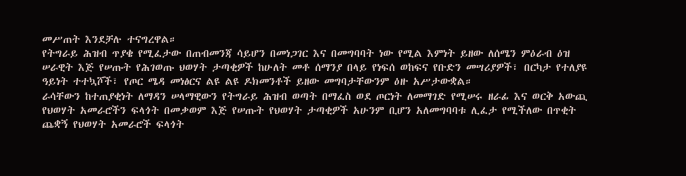መሥጠት እንደቻሉ ተናግረዋል።
የትግራይ ሕዝብ ጥያቄ የሚፈታው በጠብመንጃ ሳይሆን በመነጋገር እና በመግባባት ነው የሚል እምነት ይዘው ለሰሜን ምዕራብ ዕዝ ሠራዊት እጅ የሠጡት የሕገወጡ ህወሃት ታጣቂዎች ከሁለት መቶ ሰማንያ በላይ የነፍሰ ወከፍና የቡድን መሣሪያዎች፣ በርካታ የተለያዩ ዓይነት ተተኳሾች፣ የጦር ሜዳ መነፅርና ልዩ ልዩ ዶክመንቶች ይዘው መግባታቸውንም ዕዙ አሥታውቋል።
ራሳቸውን ከተጠያቂነት ለማዳን ሠላማዊውን የትግራይ ሕዝብ ወጣት በማፈስ ወደ ጦርነት ለመማገድ የሚሠሩ ዘራፊ እና ወርቅ አውጪ የህወሃት አመራሮችን ፍላጎት በመቃወም እጅ የሠጡት የህወሃት ታጣቂዎች አሁንም ቢሆን አለመግባባቱ ሊፈታ የሚችለው በጥቂት ጨቋኝ የህወሃት አመራሮች ፍላጎት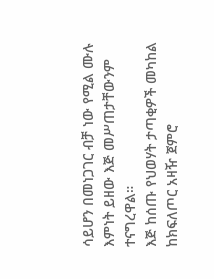ሳይሆን በመነጋገር ብቻ ነው የሚል ሙሉ እምነት ይዘው እጅ መሥጠታቸውንም ተናግረዋል።
እጅ ከሰጡ የህወሃት ታጣቂዎች መካከል ከክፍለጦር አዛዥ ጀምሮ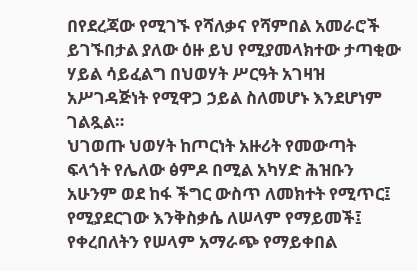በየደረጃው የሚገኙ የሻለቃና የሻምበል አመራሮች ይገኙበታል ያለው ዕዙ ይህ የሚያመላክተው ታጣቂው ሃይል ሳይፈልግ በህወሃት ሥርዓት አገዛዝ አሥገዳጅነት የሚዋጋ ኃይል ስለመሆኑ እንደሆነም ገልጿል።
ህገወጡ ህወሃት ከጦርነት አዙሪት የመውጣት ፍላጎት የሌለው ፅምዶ በሚል አካሃድ ሕዝቡን አሁንም ወደ ከፋ ችግር ውስጥ ለመክተት የሚጥር፤ የሚያደርገው እንቅስቃሴ ለሠላም የማይመች፤ የቀረበለትን የሠላም አማራጭ የማይቀበል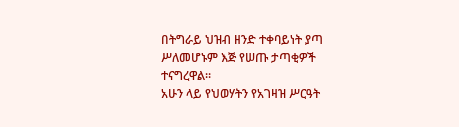በትግራይ ህዝብ ዘንድ ተቀባይነት ያጣ ሥለመሆኑም እጅ የሠጡ ታጣቂዎች ተናግረዋል።
አሁን ላይ የህወሃትን የአገዛዝ ሥርዓት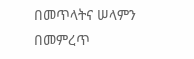በመጥላትና ሠላምን በመምረጥ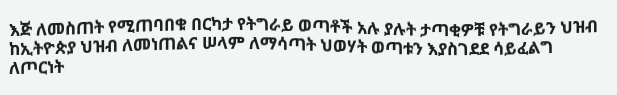እጅ ለመስጠት የሚጠባበቁ በርካታ የትግራይ ወጣቶች አሉ ያሉት ታጣቂዎቹ የትግራይን ህዝብ ከኢትዮጵያ ህዝብ ለመነጠልና ሠላም ለማሳጣት ህወሃት ወጣቱን እያስገደደ ሳይፈልግ ለጦርነት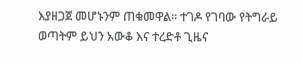እያዘጋጀ መሆኑንም ጠቁመዋል። ተገዶ የገባው የትግራይ ወጣትም ይህን አውቆ እና ተረድቶ ጊዜና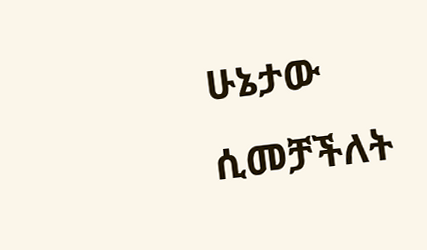ሁኔታው ሲመቻችለት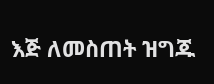እጅ ለመስጠት ዝግጁ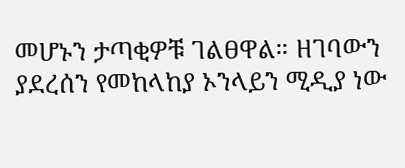መሆኑን ታጣቂዎቹ ገልፀዋል። ዘገባውን ያደረሰን የመከላከያ ኦንላይን ሚዲያ ነው